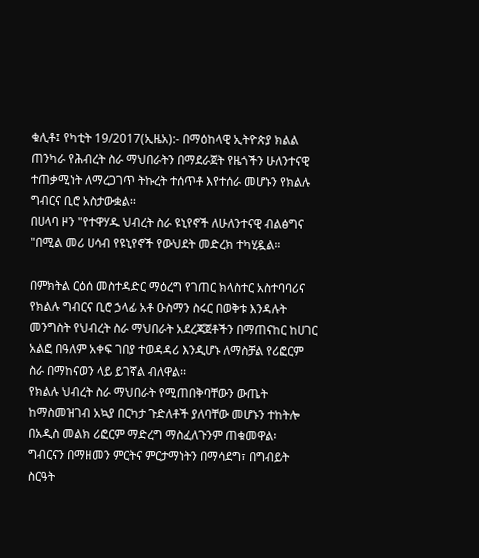ቁሊቶ፤ የካቲት 19/2017(ኢዜአ):- በማዕከላዊ ኢትዮጵያ ክልል ጠንካራ የሕብረት ስራ ማህበራትን በማደራጀት የዜጎችን ሁለንተናዊ ተጠቃሚነት ለማረጋገጥ ትኩረት ተሰጥቶ እየተሰራ መሆኑን የክልሉ ግብርና ቢሮ አስታውቋል፡፡
በሀላባ ዞን "የተዋሃዱ ህብረት ስራ ዩኒየኖች ለሁለንተናዊ ብልፅግና "በሚል መሪ ሀሳብ የዩኒየኖች የውህደት መድረክ ተካሂዷል።

በምክትል ርዕሰ መስተዳድር ማዕረግ የገጠር ክላስተር አስተባባሪና የክልሉ ግብርና ቢሮ ኃላፊ አቶ ዑስማን ስሩር በወቅቱ እንዳሉት መንግስት የህብረት ስራ ማህበራት አደረጃጀቶችን በማጠናከር ከሀገር አልፎ በዓለም አቀፍ ገበያ ተወዳዳሪ እንዲሆኑ ለማስቻል የሪፎርም ስራ በማከናወን ላይ ይገኛል ብለዋል፡፡
የክልሉ ህብረት ስራ ማህበራት የሚጠበቅባቸውን ውጤት ከማስመዝገብ አኳያ በርካታ ጉድለቶች ያለባቸው መሆኑን ተከትሎ በአዲስ መልክ ሪፎርም ማድረግ ማስፈለጉንም ጠቁመዋል፡
ግብርናን በማዘመን ምርትና ምርታማነትን በማሳደግ፣ በግብይት ስርዓት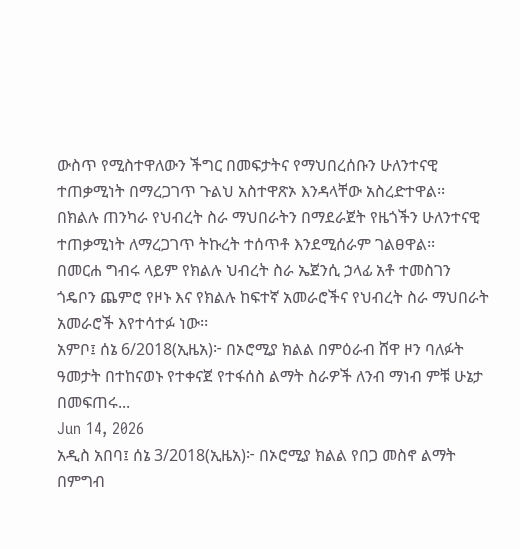ውስጥ የሚስተዋለውን ችግር በመፍታትና የማህበረሰቡን ሁለንተናዊ ተጠቃሚነት በማረጋገጥ ጉልህ አስተዋጽኦ እንዳላቸው አስረድተዋል፡፡
በክልሉ ጠንካራ የህብረት ስራ ማህበራትን በማደራጀት የዜጎችን ሁለንተናዊ ተጠቃሚነት ለማረጋገጥ ትኩረት ተሰጥቶ እንደሚሰራም ገልፀዋል፡፡
በመርሐ ግብሩ ላይም የክልሉ ህብረት ስራ ኤጀንሲ ኃላፊ አቶ ተመስገን ጎዴቦን ጨምሮ የዞኑ እና የክልሉ ከፍተኛ አመራሮችና የህብረት ስራ ማህበራት አመራሮች እየተሳተፉ ነው፡፡
አምቦ፤ ሰኔ 6/2018(ኢዜአ)፦ በኦሮሚያ ክልል በምዕራብ ሸዋ ዞን ባለፉት ዓመታት በተከናወኑ የተቀናጀ የተፋሰስ ልማት ስራዎች ለንብ ማነብ ምቹ ሁኔታ በመፍጠሩ...
Jun 14, 2026
አዲስ አበባ፤ ሰኔ 3/2018(ኢዜአ)፦ በኦሮሚያ ክልል የበጋ መስኖ ልማት በምግብ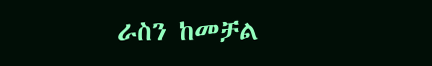ራስን ከመቻል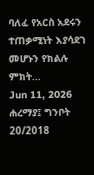ባለፈ የአርስ አደሩን ተጠቃሚነት እያሳደገ መሆኑን የክልሉ ምክት...
Jun 11, 2026
ሐረማያ፤ ግንቦት 20/2018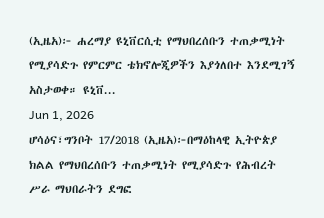(ኢዜአ)፦ ሐረማያ ዩኒቨርሲቲ የማህበረሰቡን ተጠቃሚነት የሚያሳድጉ የምርምር ቴክኖሎጂዎችን እያጎለበተ እንደሚገኝ አስታወቀ። ዩኒቨ...
Jun 1, 2026
ሆሳዕና፣ግንቦት 17/2018 (ኢዜአ)፦በማዕከላዊ ኢትዮጵያ ክልል የማህበረሰቡን ተጠቃሚነት የሚያሳድጉ የሕብረት ሥራ ማህበራትን ደግፎ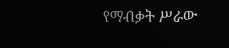የማብቃት ሥራው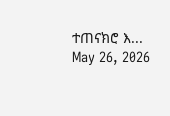ተጠናክሮ እ...
May 26, 2026